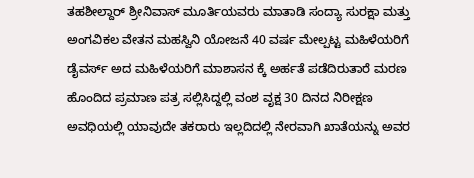ತಹಶೀಲ್ದಾರ್ ಶ್ರೀನಿವಾಸ್ ಮೂರ್ತಿಯವರು ಮಾತಾಡಿ ಸಂದ್ಯಾ ಸುರಕ್ಷಾ ಮತ್ತು ಅಂಗವಿಕಲ ವೇತನ ಮಹಸ್ವಿನಿ ಯೋಜನೆ 40 ವರ್ಷ ಮೇಲ್ಪಟ್ಟ ಮಹಿಳೆಯರಿಗೆ ಡೈವರ್ಸ್ ಅದ ಮಹಿಳೆಯರಿಗೆ ಮಾಶಾಸನ ಕ್ಕೆ ಅರ್ಹತೆ ಪಡೆದಿರುತಾರೆ ಮರಣ ಹೊಂದಿದ ಪ್ರಮಾಣ ಪತ್ರ ಸಲ್ಲಿಸಿದ್ದಲ್ಲಿ ವಂಶ ವೃಕ್ಷ 30 ದಿನದ ನಿರೀಕ್ಷಣ ಅವಧಿಯಲ್ಲಿ ಯಾವುದೇ ತಕರಾರು ಇಲ್ಲದಿದಲ್ಲಿ ನೇರವಾಗಿ ಖಾತೆಯನ್ನು ಅವರ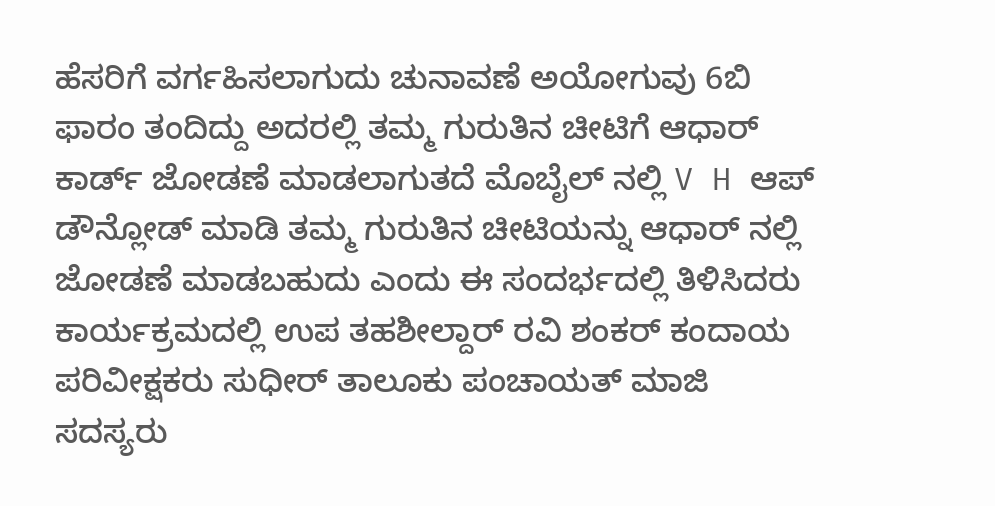ಹೆಸರಿಗೆ ವರ್ಗಹಿಸಲಾಗುದು ಚುನಾವಣೆ ಅಯೋಗುವು 6ಬಿ ಫಾರಂ ತಂದಿದ್ದು ಅದರಲ್ಲಿ ತಮ್ಮ ಗುರುತಿನ ಚೀಟಿಗೆ ಆಧಾರ್ ಕಾರ್ಡ್ ಜೋಡಣೆ ಮಾಡಲಾಗುತದೆ ಮೊಬೈಲ್ ನಲ್ಲಿ V H ಆಪ್ ಡೌನ್ಲೋಡ್ ಮಾಡಿ ತಮ್ಮ ಗುರುತಿನ ಚೀಟಿಯನ್ನು ಆಧಾರ್ ನಲ್ಲಿ ಜೋಡಣೆ ಮಾಡಬಹುದು ಎಂದು ಈ ಸಂದರ್ಭದಲ್ಲಿ ತಿಳಿಸಿದರು ಕಾರ್ಯಕ್ರಮದಲ್ಲಿ ಉಪ ತಹಶೀಲ್ದಾರ್ ರವಿ ಶಂಕರ್ ಕಂದಾಯ ಪರಿವೀಕ್ಷಕರು ಸುಧೀರ್ ತಾಲೂಕು ಪಂಚಾಯತ್ ಮಾಜಿ ಸದಸ್ಯರು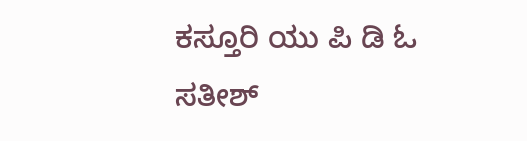ಕಸ್ತೂರಿ ಯು ಪಿ ಡಿ ಓ ಸತೀಶ್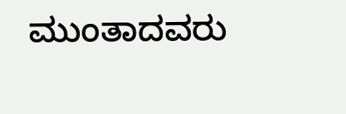ಮುಂತಾದವರು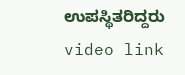ಉಪಸ್ಥಿತರಿದ್ದರು
video link